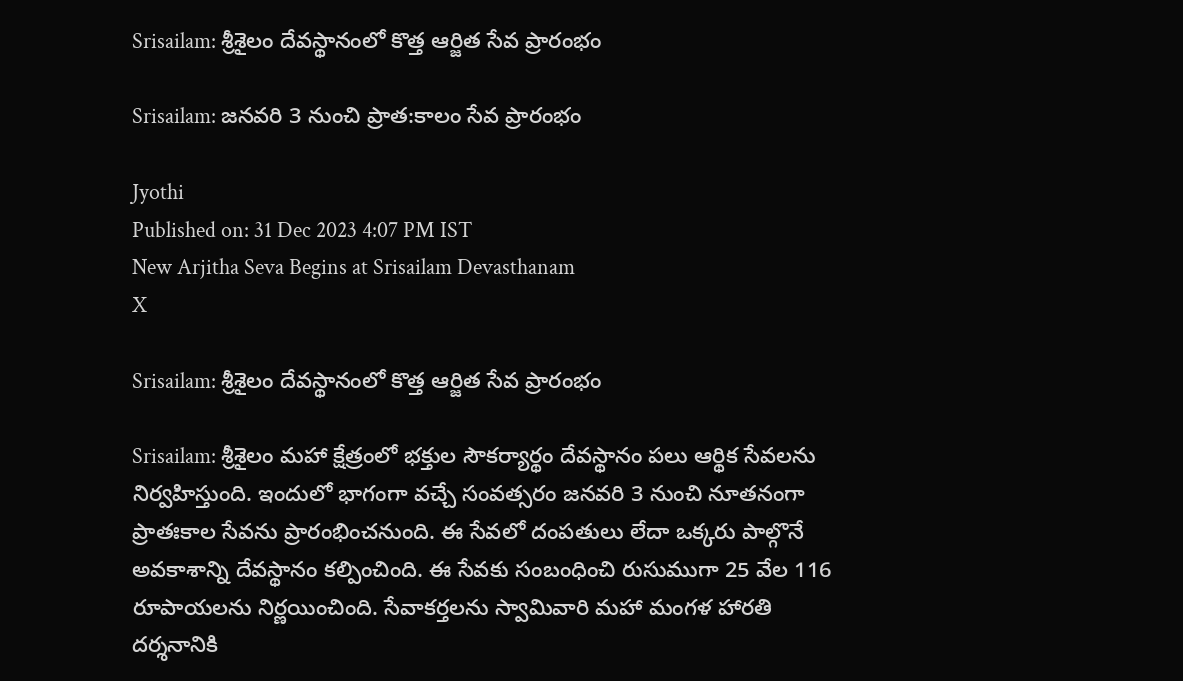Srisailam: శ్రీశైలం దేవస్థానంలో కొత్త ఆర్జిత సేవ ప్రారంభం

Srisailam: జనవరి 3 నుంచి ప్రాత:కాలం సేవ ప్రారంభం

Jyothi
Published on: 31 Dec 2023 4:07 PM IST
New Arjitha Seva Begins at Srisailam Devasthanam
X

Srisailam: శ్రీశైలం దేవస్థానంలో కొత్త ఆర్జిత సేవ ప్రారంభం

Srisailam: శ్రీశైలం మహా క్షేత్రంలో భక్తుల సౌకర్యార్థం దేవస్థానం పలు ఆర్థిక సేవలను నిర్వహిస్తుంది. ఇందులో భాగంగా వచ్చే సంవత్సరం జనవరి 3 నుంచి నూతనంగా ప్రాతఃకాల సేవను ప్రారంభించనుంది. ఈ సేవలో దంపతులు లేదా ఒక్కరు పాల్గొనే అవకాశాన్ని దేవస్థానం కల్పించింది. ఈ సేవకు సంబంధించి రుసుముగా 25 వేల 116 రూపాయలను నిర్ణయించింది. సేవాకర్తలను స్వామివారి మహా మంగళ హారతి దర్శనానికి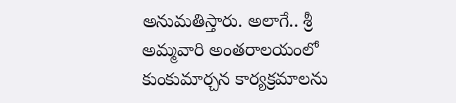అనుమతిస్తారు. అలాగే.. శ్రీ అమ్మవారి అంతరాలయంలో కుంకుమార్చన కార్యక్రమాలను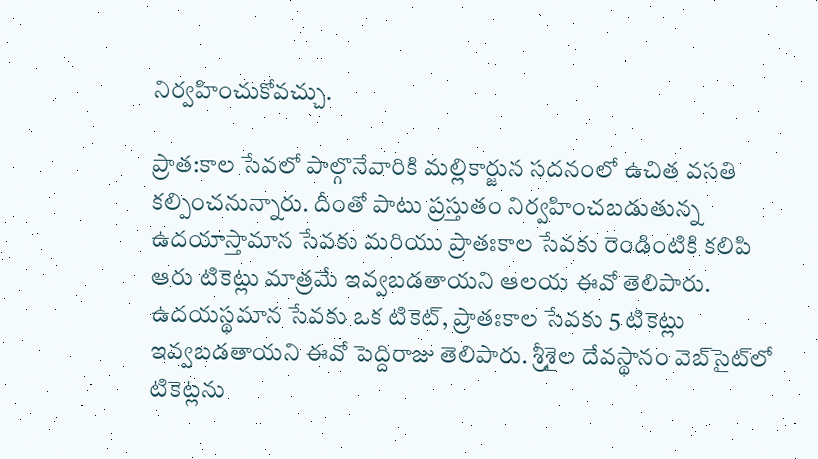నిర్వహించుకోవచ్చు.

ప్రాత:కాల సేవలో పాల్గొనేవారికి మల్లికార్జున సదనంలో ఉచిత వసతి కల్పించనున్నారు. దీంతో పాటు ప్రస్తుతం నిర్వహించబడుతున్న ఉదయాస్తామాన సేవకు మరియు ప్రాతఃకాల సేవకు రెండింటికి కలిపి ఆరు టికెట్లు మాత్రమే ఇవ్వబడతాయని ఆలయ ఈవో తెలిపారు. ఉదయస్థమాన సేవకు ఒక టికెట్, ప్రాతఃకాల సేవకు 5 టికెట్లు ఇవ్వబడతాయని ఈవో పెద్దిరాజు తెలిపారు. శ్రీశైల దేవస్థానం వెబ్‌సైట్‌లో టికెట్లను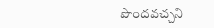పొందవచ్చని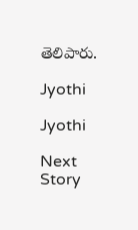తెలిపారు.

Jyothi

Jyothi

Next Story